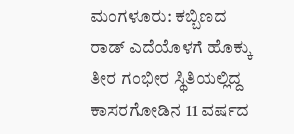ಮಂಗಳೂರು: ಕಬ್ಬಿಣದ ರಾಡ್ ಎದೆಯೊಳಗೆ ಹೊಕ್ಕು ತೀರ ಗಂಭೀರ ಸ್ಥಿತಿಯಲ್ಲಿದ್ದ ಕಾಸರಗೋಡಿನ 11 ವರ್ಷದ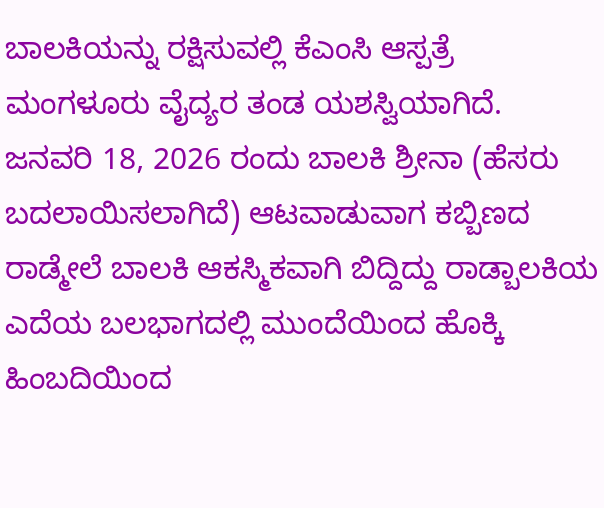ಬಾಲಕಿಯನ್ನು ರಕ್ಷಿಸುವಲ್ಲಿ ಕೆಎಂಸಿ ಆಸ್ಪತ್ರೆ ಮಂಗಳೂರು ವೈದ್ಯರ ತಂಡ ಯಶಸ್ವಿಯಾಗಿದೆ.
ಜನವರಿ 18, 2026 ರಂದು ಬಾಲಕಿ ಶ್ರೀನಾ (ಹೆಸರು ಬದಲಾಯಿಸಲಾಗಿದೆ) ಆಟವಾಡುವಾಗ ಕಬ್ಬಿಣದ ರಾಡ್ಮೇಲೆ ಬಾಲಕಿ ಆಕಸ್ಮಿಕವಾಗಿ ಬಿದ್ದಿದ್ದು ರಾಡ್ಬಾಲಕಿಯ ಎದೆಯ ಬಲಭಾಗದಲ್ಲಿ ಮುಂದೆಯಿಂದ ಹೊಕ್ಕಿ ಹಿಂಬದಿಯಿಂದ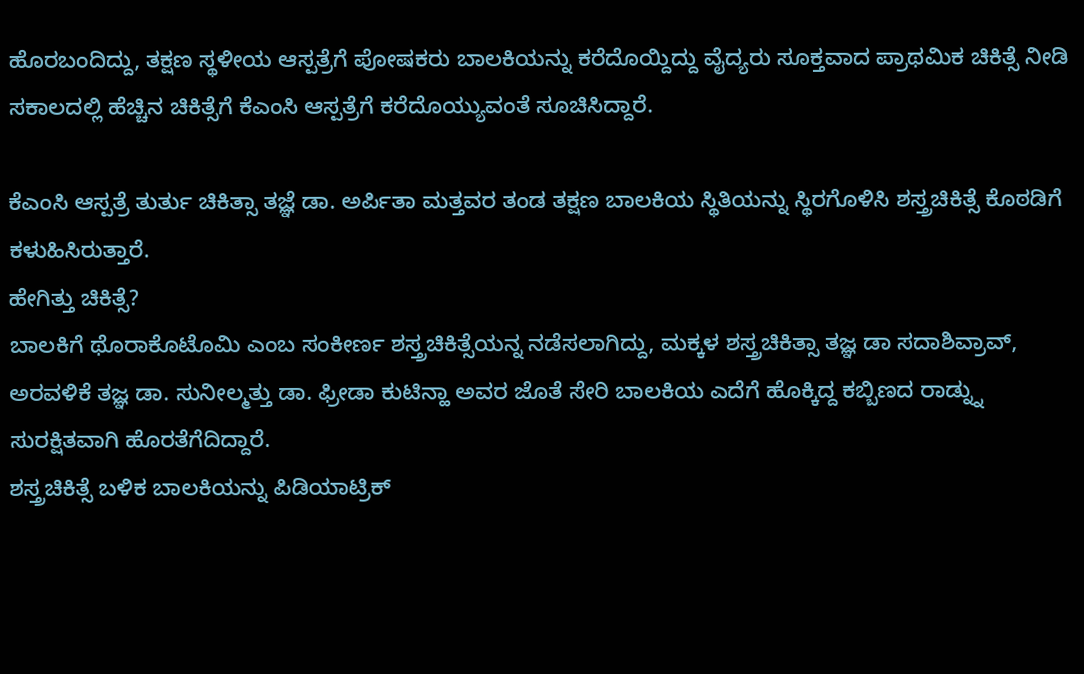ಹೊರಬಂದಿದ್ದು, ತಕ್ಷಣ ಸ್ಥಳೀಯ ಆಸ್ಪತ್ರೆಗೆ ಪೋಷಕರು ಬಾಲಕಿಯನ್ನು ಕರೆದೊಯ್ದಿದ್ದು ವೈದ್ಯರು ಸೂಕ್ತವಾದ ಪ್ರಾಥಮಿಕ ಚಿಕಿತ್ಸೆ ನೀಡಿ ಸಕಾಲದಲ್ಲಿ ಹೆಚ್ಚಿನ ಚಿಕಿತ್ಸೆಗೆ ಕೆಎಂಸಿ ಆಸ್ಪತ್ರೆಗೆ ಕರೆದೊಯ್ಯುವಂತೆ ಸೂಚಿಸಿದ್ದಾರೆ.

ಕೆಎಂಸಿ ಆಸ್ಪತ್ರೆ ತುರ್ತು ಚಿಕಿತ್ಸಾ ತಜ್ಞೆ ಡಾ. ಅರ್ಪಿತಾ ಮತ್ತವರ ತಂಡ ತಕ್ಷಣ ಬಾಲಕಿಯ ಸ್ಥಿತಿಯನ್ನು ಸ್ಥಿರಗೊಳಿಸಿ ಶಸ್ತ್ರಚಿಕಿತ್ಸೆ ಕೊಠಡಿಗೆ ಕಳುಹಿಸಿರುತ್ತಾರೆ.
ಹೇಗಿತ್ತು ಚಿಕಿತ್ಸೆ?
ಬಾಲಕಿಗೆ ಥೊರಾಕೊಟೊಮಿ ಎಂಬ ಸಂಕೀರ್ಣ ಶಸ್ತ್ರಚಿಕಿತ್ಸೆಯನ್ನ ನಡೆಸಲಾಗಿದ್ದು, ಮಕ್ಕಳ ಶಸ್ತ್ರಚಿಕಿತ್ಸಾ ತಜ್ಞ ಡಾ ಸದಾಶಿವ್ರಾವ್, ಅರವಳಿಕೆ ತಜ್ಞ ಡಾ. ಸುನೀಲ್ಮತ್ತು ಡಾ. ಫ್ರೀಡಾ ಕುಟಿನ್ಹಾ ಅವರ ಜೊತೆ ಸೇರಿ ಬಾಲಕಿಯ ಎದೆಗೆ ಹೊಕ್ಕಿದ್ದ ಕಬ್ಬಿಣದ ರಾಡ್ನ್ನು ಸುರಕ್ಷಿತವಾಗಿ ಹೊರತೆಗೆದಿದ್ದಾರೆ.
ಶಸ್ತ್ರಚಿಕಿತ್ಸೆ ಬಳಿಕ ಬಾಲಕಿಯನ್ನು ಪಿಡಿಯಾಟ್ರಿಕ್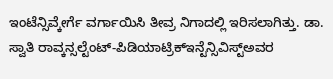ಇಂಟೆನ್ಸಿವ್ಕೇರ್ಗೆ ವರ್ಗಾಯಿಸಿ ತೀವ್ರ ನಿಗಾದಲ್ಲಿ ಇರಿಸಲಾಗಿತ್ತು. ಡಾ. ಸ್ವಾತಿ ರಾವ್ಕನ್ಸಲ್ಟೆಂಟ್-ಪಿಡಿಯಾಟ್ರಿಕ್ಇನ್ಟೆನ್ಸಿವಿಸ್ಟ್ಅವರ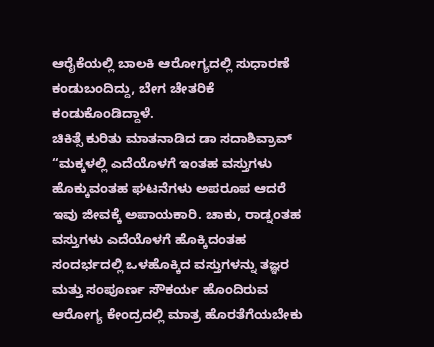ಆರೈಕೆಯಲ್ಲಿ ಬಾಲಕಿ ಆರೋಗ್ಯದಲ್ಲಿ ಸುಧಾರಣೆ ಕಂಡುಬಂದಿದ್ದು, ಬೇಗ ಚೇತರಿಕೆ ಕಂಡುಕೊಂಡಿದ್ದಾಳೆ.
ಚಿಕಿತ್ಸೆ ಕುರಿತು ಮಾತನಾಡಿದ ಡಾ ಸದಾಶಿವ್ರಾವ್ “ಮಕ್ಕಳಲ್ಲಿ ಎದೆಯೊಳಗೆ ಇಂತಹ ವಸ್ತುಗಳು ಹೊಕ್ಕುವಂತಹ ಘಟನೆಗಳು ಅಪರೂಪ ಆದರೆ ಇವು ಜೀವಕ್ಕೆ ಅಪಾಯಕಾರಿ. ಚಾಕು, ರಾಡ್ನಂತಹ ವಸ್ತುಗಳು ಎದೆಯೊಳಗೆ ಹೊಕ್ಕಿದಂತಹ ಸಂದರ್ಭದಲ್ಲಿ ಒಳಹೊಕ್ಕಿದ ವಸ್ತುಗಳನ್ನು ತಜ್ಞರ ಮತ್ತು ಸಂಪೂರ್ಣ ಸೌಕರ್ಯ ಹೊಂದಿರುವ ಆರೋಗ್ಯ ಕೇಂದ್ರದಲ್ಲಿ ಮಾತ್ರ ಹೊರತೆಗೆಯಬೇಕು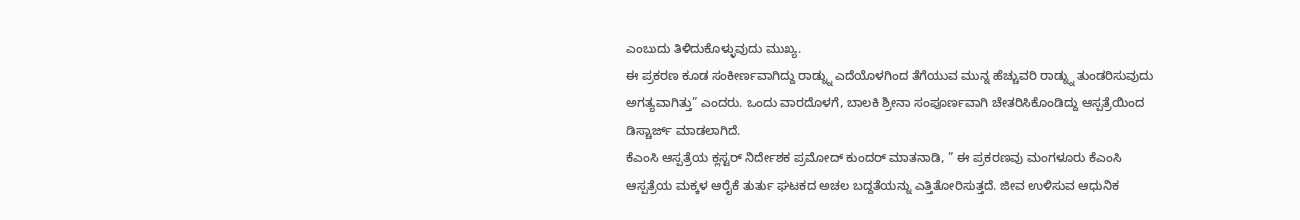ಎಂಬುದು ತಿಳಿದುಕೊಳ್ಳುವುದು ಮುಖ್ಯ.
ಈ ಪ್ರಕರಣ ಕೂಡ ಸಂಕೀರ್ಣವಾಗಿದ್ದು ರಾಡ್ನ್ನು ಎದೆಯೊಳಗಿಂದ ತೆಗೆಯುವ ಮುನ್ನ ಹೆಚ್ಚುವರಿ ರಾಡ್ನ್ನು ತುಂಡರಿಸುವುದು ಅಗತ್ಯವಾಗಿತ್ತು” ಎಂದರು. ಒಂದು ವಾರದೊಳಗೆ, ಬಾಲಕಿ ಶ್ರೀನಾ ಸಂಪೂರ್ಣವಾಗಿ ಚೇತರಿಸಿಕೊಂಡಿದ್ದು ಆಸ್ಪತ್ರೆಯಿಂದ ಡಿಸ್ಚಾರ್ಜ್ ಮಾಡಲಾಗಿದೆ.
ಕೆಎಂಸಿ ಆಸ್ಪತ್ರೆಯ ಕ್ಲಸ್ಟರ್ ನಿರ್ದೇಶಕ ಪ್ರಮೋದ್ ಕುಂದರ್ ಮಾತನಾಡಿ, ” ಈ ಪ್ರಕರಣವು ಮಂಗಳೂರು ಕೆಎಂಸಿ ಆಸ್ಪತ್ರೆಯ ಮಕ್ಕಳ ಆರೈಕೆ ತುರ್ತು ಘಟಕದ ಅಚಲ ಬದ್ದತೆಯನ್ನು ಎತ್ತಿತೋರಿಸುತ್ತದೆ. ಜೀವ ಉಳಿಸುವ ಆಧುನಿಕ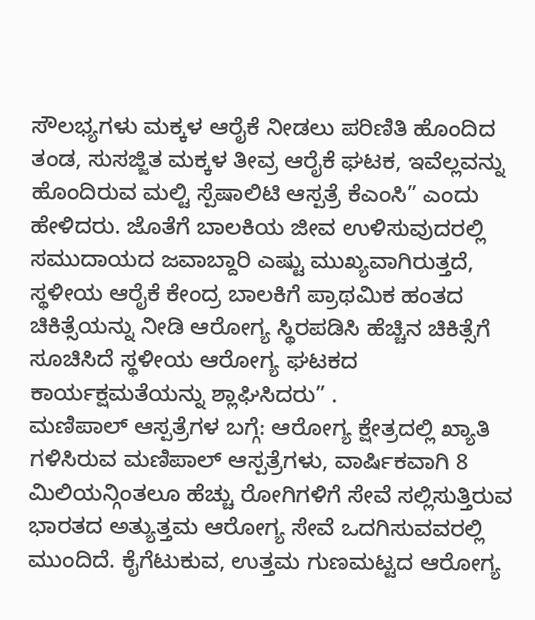ಸೌಲಭ್ಯಗಳು ಮಕ್ಕಳ ಆರೈಕೆ ನೀಡಲು ಪರಿಣಿತಿ ಹೊಂದಿದ ತಂಡ, ಸುಸಜ್ಜಿತ ಮಕ್ಕಳ ತೀವ್ರ ಆರೈಕೆ ಘಟಕ, ಇವೆಲ್ಲವನ್ನು ಹೊಂದಿರುವ ಮಲ್ಟಿ ಸ್ಪೆಷಾಲಿಟಿ ಆಸ್ಪತ್ರೆ ಕೆಎಂಸಿ” ಎಂದು ಹೇಳಿದರು. ಜೊತೆಗೆ ಬಾಲಕಿಯ ಜೀವ ಉಳಿಸುವುದರಲ್ಲಿ ಸಮುದಾಯದ ಜವಾಬ್ದಾರಿ ಎಷ್ಟು ಮುಖ್ಯವಾಗಿರುತ್ತದೆ, ಸ್ಥಳೀಯ ಆರೈಕೆ ಕೇಂದ್ರ ಬಾಲಕಿಗೆ ಪ್ರಾಥಮಿಕ ಹಂತದ ಚಿಕಿತ್ಸೆಯನ್ನು ನೀಡಿ ಆರೋಗ್ಯ ಸ್ಥಿರಪಡಿಸಿ ಹೆಚ್ಚಿನ ಚಿಕಿತ್ಸೆಗೆ ಸೂಚಿಸಿದೆ ಸ್ಥಳೀಯ ಆರೋಗ್ಯ ಘಟಕದ ಕಾರ್ಯಕ್ಷಮತೆಯನ್ನು ಶ್ಲಾಘಿಸಿದರು” .
ಮಣಿಪಾಲ್ ಆಸ್ಪತ್ರೆಗಳ ಬಗ್ಗೆ: ಆರೋಗ್ಯ ಕ್ಷೇತ್ರದಲ್ಲಿ ಖ್ಯಾತಿ ಗಳಿಸಿರುವ ಮಣಿಪಾಲ್ ಆಸ್ಪತ್ರೆಗಳು, ವಾರ್ಷಿಕವಾಗಿ 8 ಮಿಲಿಯನ್ಗಿಂತಲೂ ಹೆಚ್ಚು ರೋಗಿಗಳಿಗೆ ಸೇವೆ ಸಲ್ಲಿಸುತ್ತಿರುವ ಭಾರತದ ಅತ್ಯುತ್ತಮ ಆರೋಗ್ಯ ಸೇವೆ ಒದಗಿಸುವವರಲ್ಲಿ ಮುಂದಿದೆ. ಕೈಗೆಟುಕುವ, ಉತ್ತಮ ಗುಣಮಟ್ಟದ ಆರೋಗ್ಯ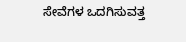ಸೇವೆಗಳ ಒದಗಿಸುವತ್ತ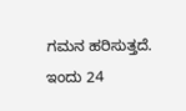ಗಮನ ಹರಿಸುತ್ತದೆ. ಇಂದು 24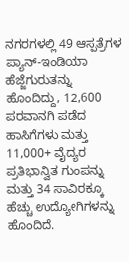ನಗರಗಳಲ್ಲಿ 49 ಆಸ್ಪತ್ರೆಗಳ ಪ್ಯಾನ್-ಇಂಡಿಯಾ ಹೆಜ್ಜೆಗುರುತನ್ನು ಹೊಂದಿದ್ದು, 12,600 ಪರವಾನಗಿ ಪಡೆದ ಹಾಸಿಗೆಗಳು ಮತ್ತು 11,000+ ವೈದ್ಯರ ಪ್ರತಿಭಾನ್ವಿತ ಗುಂಪನ್ನು ಮತ್ತು 34 ಸಾವಿರಕ್ಕೂ ಹೆಚ್ಚು ಉದ್ಯೋಗಿಗಳನ್ನು ಹೊಂದಿದೆ.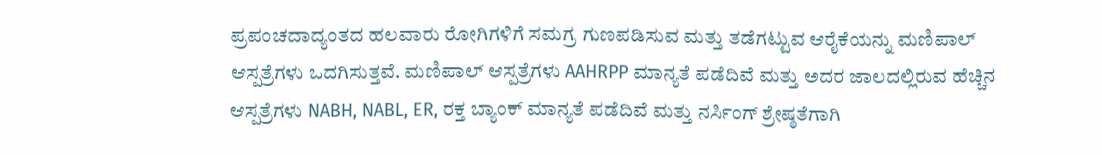ಪ್ರಪಂಚದಾದ್ಯಂತದ ಹಲವಾರು ರೋಗಿಗಳಿಗೆ ಸಮಗ್ರ ಗುಣಪಡಿಸುವ ಮತ್ತು ತಡೆಗಟ್ಟುವ ಆರೈಕೆಯನ್ನು ಮಣಿಪಾಲ್ ಆಸ್ಪತ್ರೆಗಳು ಒದಗಿಸುತ್ತವೆ. ಮಣಿಪಾಲ್ ಆಸ್ಪತ್ರೆಗಳು AAHRPP ಮಾನ್ಯತೆ ಪಡೆದಿವೆ ಮತ್ತು ಅದರ ಜಾಲದಲ್ಲಿರುವ ಹೆಚ್ಚಿನ ಆಸ್ಪತ್ರೆಗಳು NABH, NABL, ER, ರಕ್ತ ಬ್ಯಾಂಕ್ ಮಾನ್ಯತೆ ಪಡೆದಿವೆ ಮತ್ತು ನರ್ಸಿಂಗ್ ಶ್ರೇಷ್ಠತೆಗಾಗಿ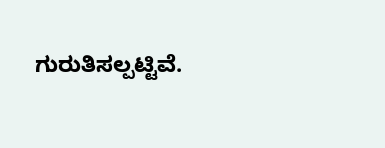ಗುರುತಿಸಲ್ಪಟ್ಟಿವೆ.